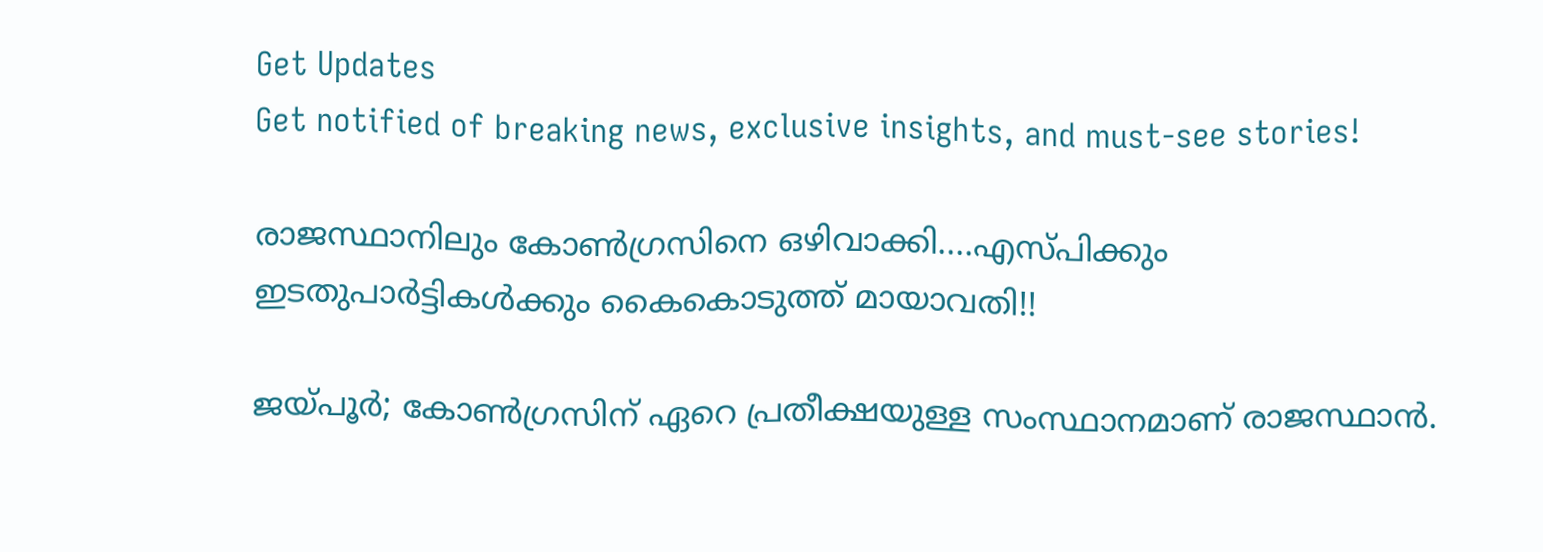Get Updates
Get notified of breaking news, exclusive insights, and must-see stories!

രാജസ്ഥാനിലും കോണ്‍ഗ്രസിനെ ഒഴിവാക്കി....എസ്പിക്കും ഇടതുപാര്‍ട്ടികള്‍ക്കും കൈകൊടുത്ത് മായാവതി!!

ജയ്പൂര്‍; കോണ്‍ഗ്രസിന് ഏറെ പ്രതീക്ഷയുള്ള സംസ്ഥാനമാണ് രാജസ്ഥാന്‍.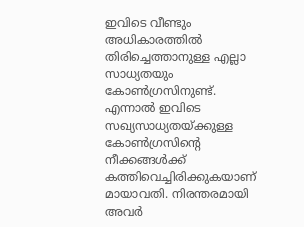ഇവിടെ വീണ്ടും അധികാരത്തില്‍ തിരിച്ചെത്താനുള്ള എല്ലാ സാധ്യതയും കോണ്‍ഗ്രസിനുണ്ട്. എന്നാല്‍ ഇവിടെ സഖ്യസാധ്യതയ്ക്കുള്ള കോണ്‍ഗ്രസിന്റെ നീക്കങ്ങള്‍ക്ക് കത്തിവെച്ചിരിക്കുകയാണ് മായാവതി. നിരന്തരമായി അവര്‍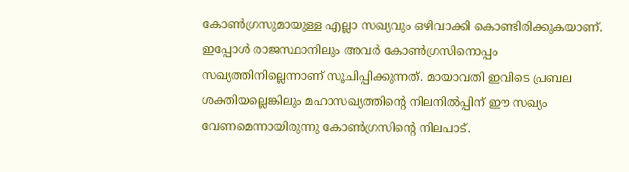കോണ്‍ഗ്രസുമായുള്ള എല്ലാ സഖ്യവും ഒഴിവാക്കി കൊണ്ടിരിക്കുകയാണ്. ഇപ്പോള്‍ രാജസ്ഥാനിലും അവര്‍ കോണ്‍ഗ്രസിനൊപ്പം സഖ്യത്തിനില്ലെന്നാണ് സൂചിപ്പിക്കുന്നത്. മായാവതി ഇവിടെ പ്രബല ശക്തിയല്ലെങ്കിലും മഹാസഖ്യത്തിന്റെ നിലനില്‍പ്പിന് ഈ സഖ്യം വേണമെന്നായിരുന്നു കോണ്‍ഗ്രസിന്റെ നിലപാട്.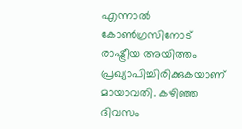എന്നാല്‍ കോണ്‍ഗ്രസിനോട് രാഷ്ട്രീയ അയിത്തം പ്രഖ്യാപിച്ചിരിക്കുകയാണ് മായാവതി. കഴിഞ്ഞ ദിവസം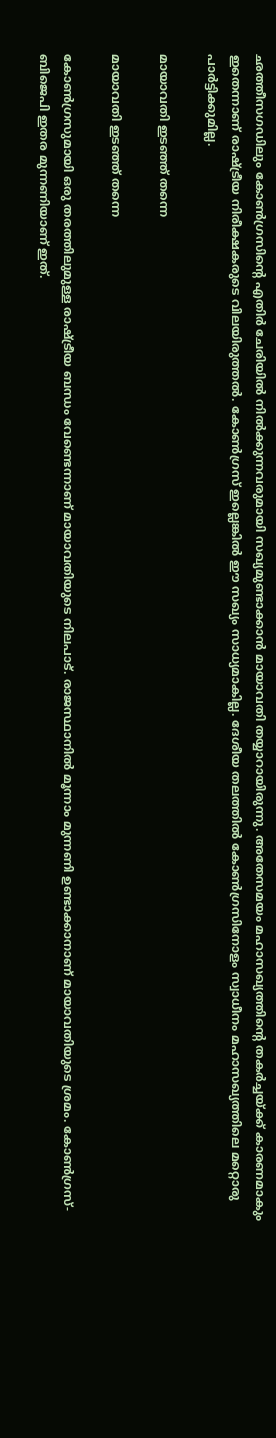ഛത്തീസഗഡിലും കോണ്‍ഗ്രസിന്റെ എതിര്‍ ചേരിയില്‍ നില്‍ക്കുന്നവരുമായി സഖ്യമുണ്ടാക്കാന്‍ മായാവതി തയ്യാറായിരുന്നു. അതേസമയം മഹാസഖ്യത്തിന്റെ തകര്‍ച്ചയ്ക്ക് കാരണമാകും ഇതെന്നാണ് രാഷ്ട്രീയ നിരീക്ഷകരുടെ വിലയിരുത്തല്‍. കോണ്‍ഗ്രസ് ഇല്ലെങ്കില്‍ ഈ സഖ്യം സാധ്യമാകില്ല. ദേശീയ തലത്തില്‍ കോണ്‍ഗ്രസിനോളം സ്വാധീനം മഹാസഖ്യത്തിലെ മറ്റൊരു പാര്‍ട്ടിക്കുമില്ല.

മായാവതി ഇടഞ്ഞ് തന്നെ

മായാവതി ഇടഞ്ഞ് തന്നെ

കോണ്‍ഗ്രസുമായി ഒരു തരത്തിലുമുള്ള രാഷ്ട്രീയ ബന്ധം വേണ്ടെന്നാണ് മായാവതിയുടെ നിലപാട്. രാജസ്ഥാനില്‍ മൂന്നാം മുന്നണി ഉണ്ടാക്കാനാണ് മായാവതിയുടെ ശ്രമം. കോണ്‍ഗ്രസ്-ബിജെപി ഇതര മുന്നണിയാണ് ഇത്.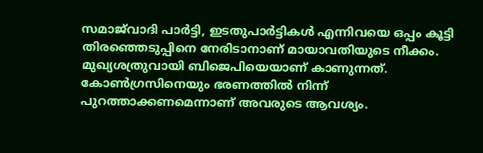സമാജ്‌വാദി പാര്‍ട്ടി, ഇടതുപാര്‍ട്ടികള്‍ എന്നിവയെ ഒപ്പം കൂട്ടി തിരഞ്ഞെടുപ്പിനെ നേരിടാനാണ് മായാവതിയുടെ നീക്കം. മുഖ്യശത്രുവായി ബിജെപിയെയാണ് കാണുന്നത്. കോണ്‍ഗ്രസിനെയും ഭരണത്തില്‍ നിന്ന് പുറത്താക്കണമെന്നാണ് അവരുടെ ആവശ്യം.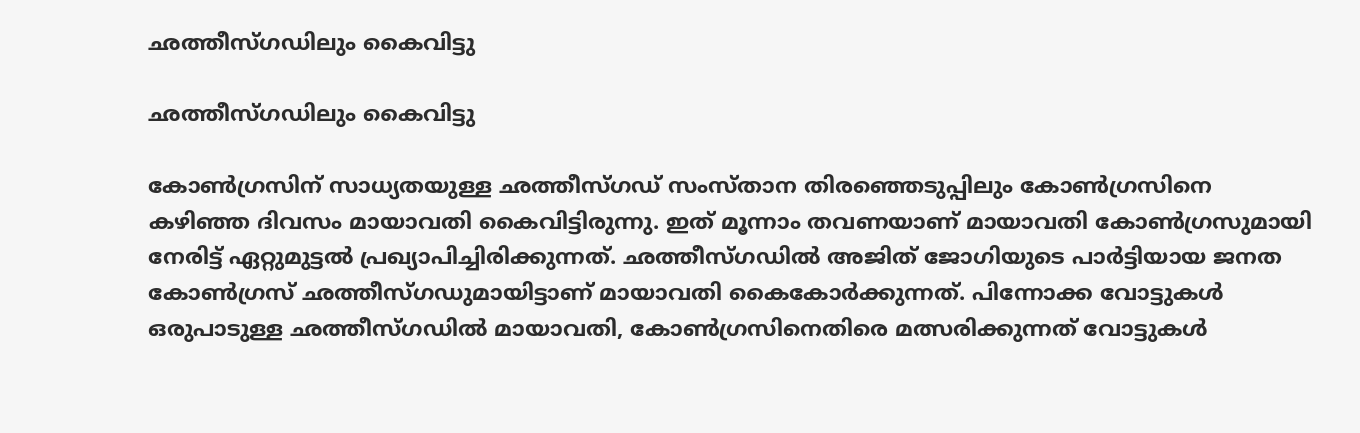ഛത്തീസ്ഗഡിലും കൈവിട്ടു

ഛത്തീസ്ഗഡിലും കൈവിട്ടു

കോണ്‍ഗ്രസിന് സാധ്യതയുള്ള ഛത്തീസ്ഗഡ് സംസ്താന തിരഞ്ഞെടുപ്പിലും കോണ്‍ഗ്രസിനെ കഴിഞ്ഞ ദിവസം മായാവതി കൈവിട്ടിരുന്നു. ഇത് മൂന്നാം തവണയാണ് മായാവതി കോണ്‍ഗ്രസുമായി നേരിട്ട് ഏറ്റുമുട്ടല്‍ പ്രഖ്യാപിച്ചിരിക്കുന്നത്. ഛത്തീസ്ഗഡില്‍ അജിത് ജോഗിയുടെ പാര്‍ട്ടിയായ ജനത കോണ്‍ഗ്രസ് ഛത്തീസ്ഗഡുമായിട്ടാണ് മായാവതി കൈകോര്‍ക്കുന്നത്. പിന്നോക്ക വോട്ടുകള്‍ ഒരുപാടുള്ള ഛത്തീസ്ഗഡില്‍ മായാവതി, കോണ്‍ഗ്രസിനെതിരെ മത്സരിക്കുന്നത് വോട്ടുകള്‍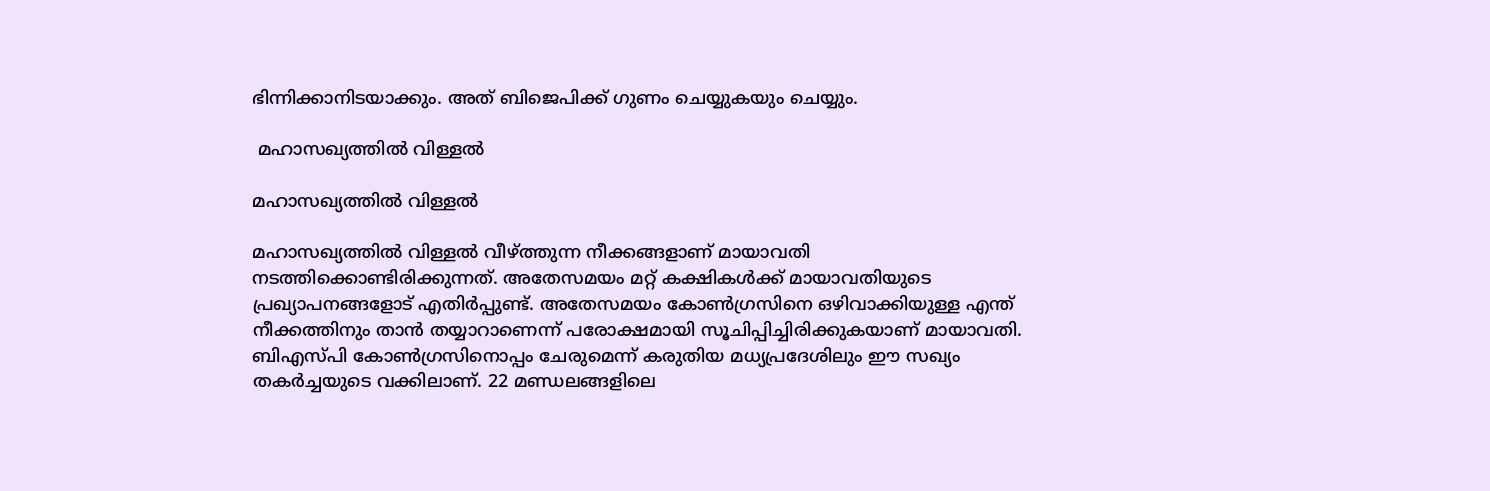ഭിന്നിക്കാനിടയാക്കും. അത് ബിജെപിക്ക് ഗുണം ചെയ്യുകയും ചെയ്യും.

 മഹാസഖ്യത്തില്‍ വിള്ളല്‍

മഹാസഖ്യത്തില്‍ വിള്ളല്‍

മഹാസഖ്യത്തില്‍ വിള്ളല്‍ വീഴ്ത്തുന്ന നീക്കങ്ങളാണ് മായാവതി നടത്തിക്കൊണ്ടിരിക്കുന്നത്. അതേസമയം മറ്റ് കക്ഷികള്‍ക്ക് മായാവതിയുടെ പ്രഖ്യാപനങ്ങളോട് എതിര്‍പ്പുണ്ട്. അതേസമയം കോണ്‍ഗ്രസിനെ ഒഴിവാക്കിയുള്ള എന്ത് നീക്കത്തിനും താന്‍ തയ്യാറാണെന്ന് പരോക്ഷമായി സൂചിപ്പിച്ചിരിക്കുകയാണ് മായാവതി. ബിഎസ്പി കോണ്‍ഗ്രസിനൊപ്പം ചേരുമെന്ന് കരുതിയ മധ്യപ്രദേശിലും ഈ സഖ്യം തകര്‍ച്ചയുടെ വക്കിലാണ്. 22 മണ്ഡലങ്ങളിലെ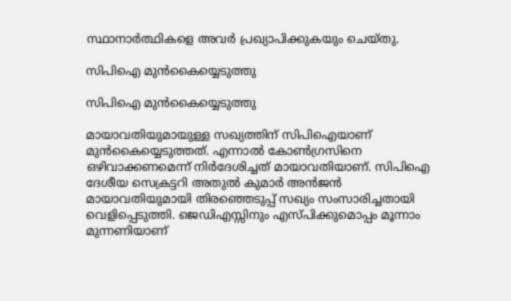സ്ഥാനാര്‍ത്ഥികളെ അവര്‍ പ്രഖ്യാപിക്കുകയും ചെയ്തു.

സിപിഐ മുന്‍കൈയ്യെടുത്തു

സിപിഐ മുന്‍കൈയ്യെടുത്തു

മായാവതിയുമായുള്ള സഖ്യത്തിന് സിപിഐയാണ് മുന്‍കൈയ്യെടുത്തത്. എന്നാല്‍ കോണ്‍ഗ്രസിനെ ഒഴിവാക്കണമെന്ന് നിര്‍ദേശിച്ചത് മായാവതിയാണ്. സിപിഐ ദേശീയ സെക്രട്ടറി അതുല്‍ കുമാര്‍ അന്‍ജന്‍ മായാവതിയുമായി തിരഞ്ഞെടുപ്പ് സഖ്യം സംസാരിച്ചതായി വെളിപ്പെടുത്തി. ജെഡിഎസ്സിനും എസ്പിക്കുമൊപ്പം മൂന്നാം മുന്നണിയാണ്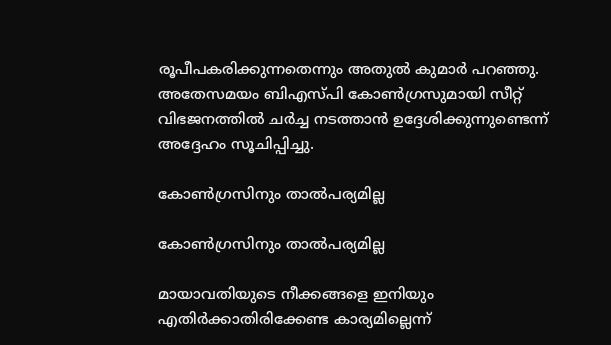രൂപീപകരിക്കുന്നതെന്നും അതുല്‍ കുമാര്‍ പറഞ്ഞു. അതേസമയം ബിഎസ്പി കോണ്‍ഗ്രസുമായി സീറ്റ് വിഭജനത്തില്‍ ചര്‍ച്ച നടത്താന്‍ ഉദ്ദേശിക്കുന്നുണ്ടെന്ന് അദ്ദേഹം സൂചിപ്പിച്ചു.

കോണ്‍ഗ്രസിനും താല്‍പര്യമില്ല

കോണ്‍ഗ്രസിനും താല്‍പര്യമില്ല

മായാവതിയുടെ നീക്കങ്ങളെ ഇനിയും എതിര്‍ക്കാതിരിക്കേണ്ട കാര്യമില്ലെന്ന്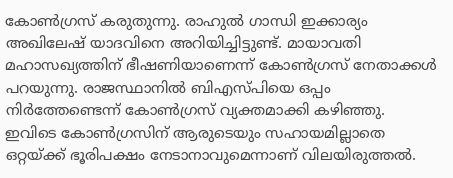കോണ്‍ഗ്രസ് കരുതുന്നു. രാഹുല്‍ ഗാന്ധി ഇക്കാര്യം അഖിലേഷ് യാദവിനെ അറിയിച്ചിട്ടുണ്ട്. മായാവതി മഹാസഖ്യത്തിന് ഭീഷണിയാണെന്ന് കോണ്‍ഗ്രസ് നേതാക്കള്‍ പറയുന്നു. രാജസ്ഥാനില്‍ ബിഎസ്പിയെ ഒപ്പം നിര്‍ത്തേണ്ടെന്ന് കോണ്‍ഗ്രസ് വ്യക്തമാക്കി കഴിഞ്ഞു. ഇവിടെ കോണ്‍ഗ്രസിന് ആരുടെയും സഹായമില്ലാതെ ഒറ്റയ്ക്ക് ഭൂരിപക്ഷം നേടാനാവുമെന്നാണ് വിലയിരുത്തല്‍.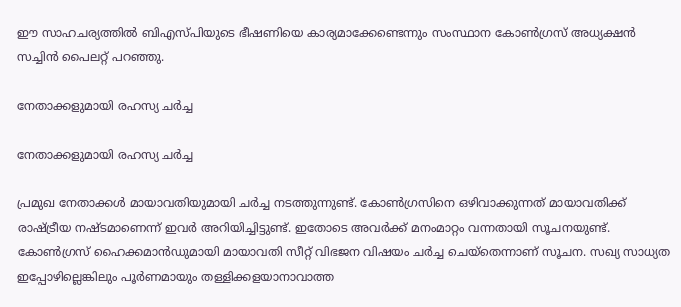ഈ സാഹചര്യത്തില്‍ ബിഎസ്പിയുടെ ഭീഷണിയെ കാര്യമാക്കേണ്ടെന്നും സംസ്ഥാന കോണ്‍ഗ്രസ് അധ്യക്ഷന്‍ സച്ചിന്‍ പൈലറ്റ് പറഞ്ഞു.

നേതാക്കളുമായി രഹസ്യ ചര്‍ച്ച

നേതാക്കളുമായി രഹസ്യ ചര്‍ച്ച

പ്രമുഖ നേതാക്കള്‍ മായാവതിയുമായി ചര്‍ച്ച നടത്തുന്നുണ്ട്. കോണ്‍ഗ്രസിനെ ഒഴിവാക്കുന്നത് മായാവതിക്ക് രാഷ്ട്രീയ നഷ്ടമാണെന്ന് ഇവര്‍ അറിയിച്ചിട്ടുണ്ട്. ഇതോടെ അവര്‍ക്ക് മനംമാറ്റം വന്നതായി സൂചനയുണ്ട്. കോണ്‍ഗ്രസ് ഹൈക്കമാന്‍ഡുമായി മായാവതി സീറ്റ് വിഭജന വിഷയം ചര്‍ച്ച ചെയ്‌തെന്നാണ് സൂചന. സഖ്യ സാധ്യത ഇപ്പോഴില്ലെങ്കിലും പൂര്‍ണമായും തള്ളിക്കളയാനാവാത്ത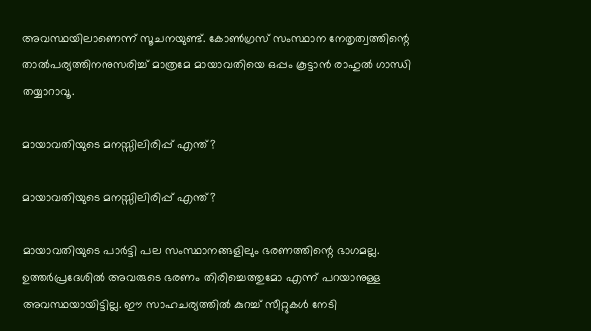അവസ്ഥയിലാണെന്ന് സൂചനയുണ്ട്. കോണ്‍ഗ്രസ് സംസ്ഥാന നേതൃത്വത്തിന്റെ താല്‍പര്യത്തിനനുസരിച്ച് മാത്രമേ മായാവതിയെ ഒപ്പം കൂട്ടാന്‍ രാഹുല്‍ ഗാന്ധി തയ്യാറാവൂ.

മായാവതിയുടെ മനസ്സിലിരിപ്പ് എന്ത്?

മായാവതിയുടെ മനസ്സിലിരിപ്പ് എന്ത്?

മായാവതിയുടെ പാര്‍ട്ടി പല സംസ്ഥാനങ്ങളിലും ഭരണത്തിന്റെ ഭാഗമല്ല. ഉത്തര്‍പ്രദേശില്‍ അവരുടെ ഭരണം തിരിച്ചെത്തുമോ എന്ന് പറയാനുള്ള അവസ്ഥയായിട്ടില്ല. ഈ സാഹചര്യത്തില്‍ കുറച്ച് സീറ്റുകള്‍ നേടി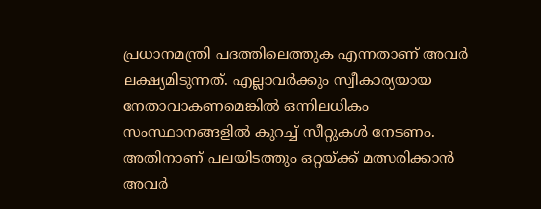പ്രധാനമന്ത്രി പദത്തിലെത്തുക എന്നതാണ് അവര്‍ ലക്ഷ്യമിടുന്നത്. എല്ലാവര്‍ക്കും സ്വീകാര്യയായ നേതാവാകണമെങ്കില്‍ ഒന്നിലധികം സംസ്ഥാനങ്ങളില്‍ കുറച്ച് സീറ്റുകള്‍ നേടണം. അതിനാണ് പലയിടത്തും ഒറ്റയ്ക്ക് മത്സരിക്കാന്‍ അവര്‍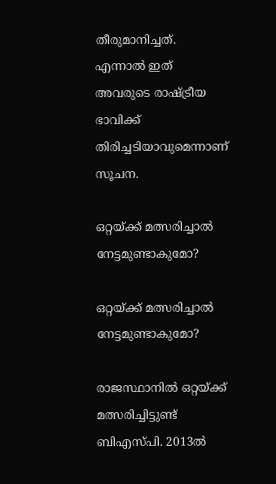തീരുമാനിച്ചത്. എന്നാല്‍ ഇത് അവരുടെ രാഷ്ട്രീയ ഭാവിക്ക് തിരിച്ചടിയാവുമെന്നാണ് സൂചന.

ഒറ്റയ്ക്ക് മത്സരിച്ചാല്‍ നേട്ടമുണ്ടാകുമോ?

ഒറ്റയ്ക്ക് മത്സരിച്ചാല്‍ നേട്ടമുണ്ടാകുമോ?

രാജസ്ഥാനില്‍ ഒറ്റയ്ക്ക് മത്സരിച്ചിട്ടുണ്ട് ബിഎസ്പി. 2013ല്‍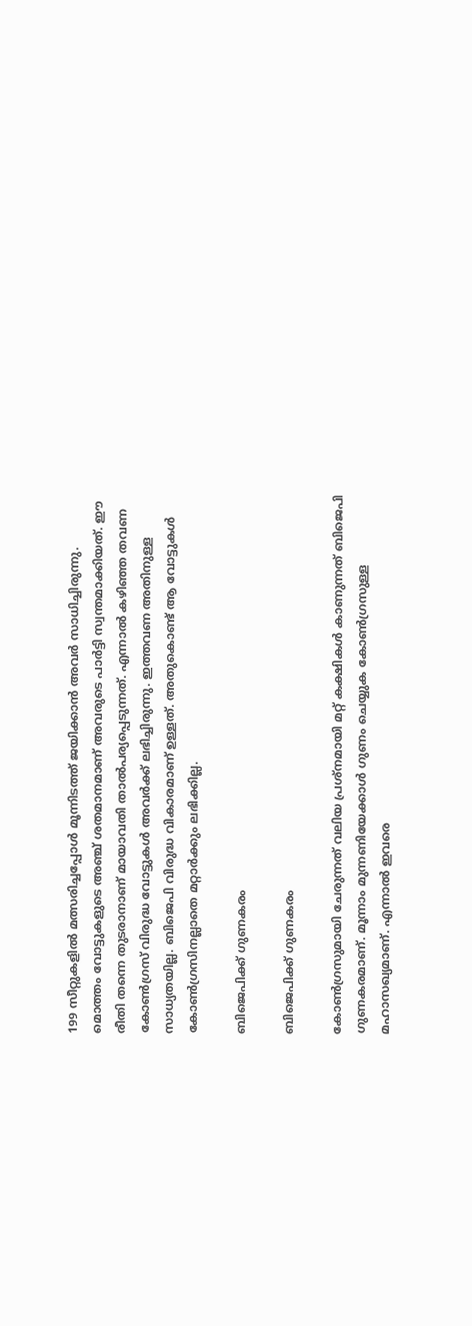199 സീറ്റുകളില്‍ മത്സരിച്ചപ്പോള്‍ മൂന്നിടത്ത് ജയിക്കാന്‍ അവര്‍ സാധിച്ചിരുന്നു. മൊത്തം വോട്ടുകളുടെ അഞ്ച് ശതമാനമാണ് അവരുടെ പാര്‍ട്ടി സ്വന്തമാക്കിയത്. ഈ രീതി തന്നെ തുടരാനാണ് മായാവതി താല്‍പര്യപ്പെടുന്നത്. എന്നാല്‍ കഴിഞ്ഞ തവണ കോണ്‍ഗ്രസ് വിരുദ്ധ വോട്ടുകള്‍ അവര്‍ക്ക് ലഭിച്ചിരുന്നു. ഇത്തവണ അതിനുള്ള സാധ്യതയില്ല. ബിജെപി വിരുദ്ധ വികാരമാണ് ഉള്ളത്. അതുകൊണ്ട് ആ വോട്ടുകള്‍ കോണ്‍ഗ്രസിനല്ലാതെ മറ്റാര്‍ക്കും ലഭിക്കില്ല.

ബിജെപിക്ക് ഗുണകരം

ബിജെപിക്ക് ഗുണകരം

കോണ്‍ഗ്രസുമായി ചേരുന്നത് വലിയ പ്രശ്‌നമായി മറ്റ് കക്ഷികള്‍ കാണുന്നത് ബിജെപി ഗുണകരമാണ്. മൂന്നാം മുന്നണിയേക്കാള്‍ ഗുണം ചെയ്യുക കോണ്‍ഗ്രസുള്ള മഹാസഖ്യമാണ്. എന്നാല്‍ ഇവരെ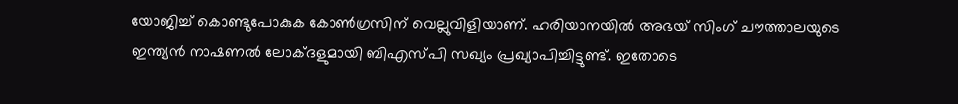യോജിച്ച് കൊണ്ടുപോകുക കോണ്‍ഗ്രസിന് വെല്ലുവിളിയാണ്. ഹരിയാനയില്‍ അഭയ് സിംഗ് ചൗത്താലയുടെ ഇന്ത്യന്‍ നാഷണല്‍ ലോക്ദളുമായി ബിഎസ്പി സഖ്യം പ്രഖ്യാപിച്ചിട്ടുണ്ട്. ഇതോടെ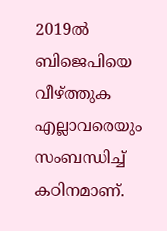2019ല്‍ ബിജെപിയെ വീഴ്ത്തുക എല്ലാവരെയും സംബന്ധിച്ച് കഠിനമാണ്.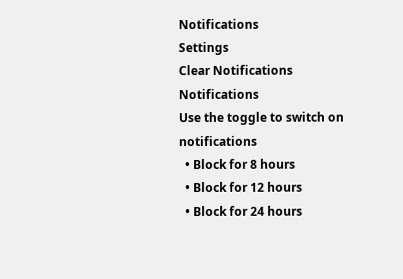Notifications
Settings
Clear Notifications
Notifications
Use the toggle to switch on notifications
  • Block for 8 hours
  • Block for 12 hours
  • Block for 24 hours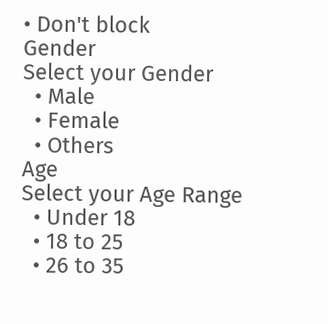• Don't block
Gender
Select your Gender
  • Male
  • Female
  • Others
Age
Select your Age Range
  • Under 18
  • 18 to 25
  • 26 to 35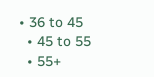• 36 to 45
  • 45 to 55
  • 55+